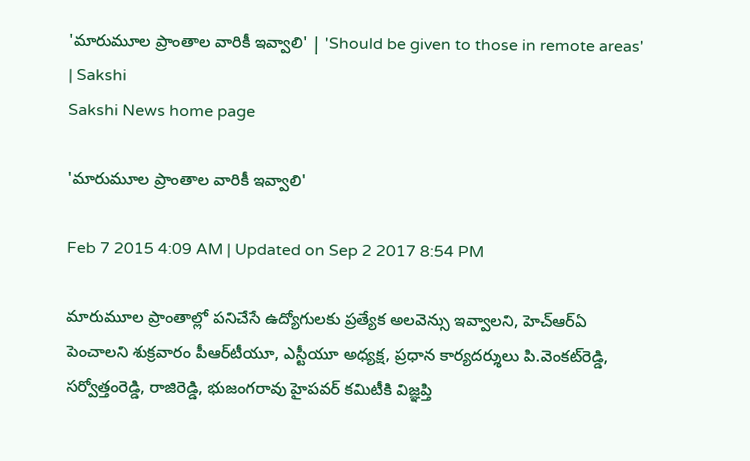'మారుమూల ప్రాంతాల వారికీ ఇవ్వాలి' | 'Should be given to those in remote areas' | Sakshi
Sakshi News home page

'మారుమూల ప్రాంతాల వారికీ ఇవ్వాలి'

Feb 7 2015 4:09 AM | Updated on Sep 2 2017 8:54 PM

మారుమూల ప్రాంతాల్లో పనిచేసే ఉద్యోగులకు ప్రత్యేక అలవెన్సు ఇవ్వాలని, హెచ్‌ఆర్‌ఏ పెంచాలని శుక్రవారం పీఆర్‌టీయూ, ఎస్టీయూ అధ్యక్ష, ప్రధాన కార్యదర్శులు పి.వెంకట్‌రెడ్డి, సర్వోత్తంరెడ్డి, రాజిరెడ్డి, భుజంగరావు హైపవర్ కమిటీకి విజ్ఞప్తి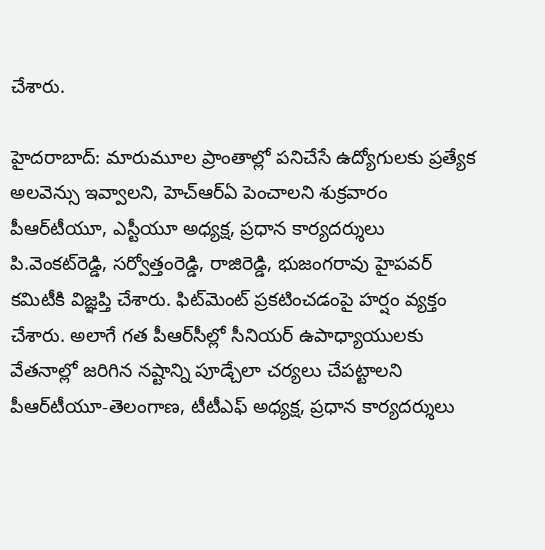చేశారు.

హైదరాబాద్: మారుమూల ప్రాంతాల్లో పనిచేసే ఉద్యోగులకు ప్రత్యేక అలవెన్సు ఇవ్వాలని, హెచ్‌ఆర్‌ఏ పెంచాలని శుక్రవారం పీఆర్‌టీయూ, ఎస్టీయూ అధ్యక్ష, ప్రధాన కార్యదర్శులు పి.వెంకట్‌రెడ్డి, సర్వోత్తంరెడ్డి, రాజిరెడ్డి, భుజంగరావు హైపవర్ కమిటీకి విజ్ఞప్తి చేశారు. ఫిట్‌మెంట్ ప్రకటించడంపై హర్షం వ్యక్తం చేశారు. అలాగే గత పీఆర్‌సీల్లో సీనియర్ ఉపాధ్యాయులకు వేతనాల్లో జరిగిన నష్టాన్ని పూడ్చేలా చర్యలు చేపట్టాలని పీఆర్‌టీయూ-తెలంగాణ, టీటీఎఫ్ అధ్యక్ష, ప్రధాన కార్యదర్శులు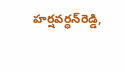హర్షవర్ధన్‌రెడ్డి,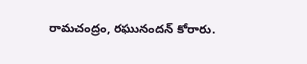రామచంద్రం, రఘునందన్ కోరారు.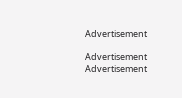Advertisement

Advertisement
Advertisement